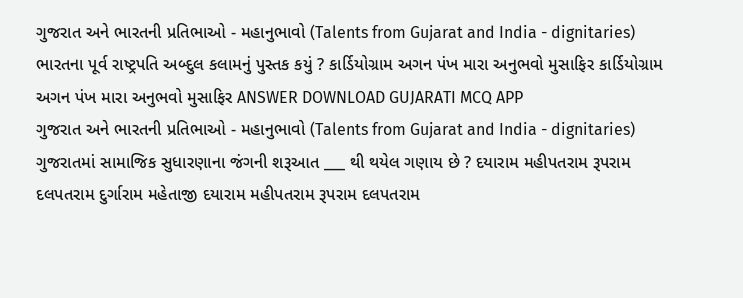ગુજરાત અને ભારતની પ્રતિભાઓ - મહાનુભાવો (Talents from Gujarat and India - dignitaries) ભારતના પૂર્વ રાષ્ટ્રપતિ અબ્દુલ કલામનું પુસ્તક કયું ? કાર્ડિયોગ્રામ અગન પંખ મારા અનુભવો મુસાફિર કાર્ડિયોગ્રામ અગન પંખ મારા અનુભવો મુસાફિર ANSWER DOWNLOAD GUJARATI MCQ APP
ગુજરાત અને ભારતની પ્રતિભાઓ - મહાનુભાવો (Talents from Gujarat and India - dignitaries) ગુજરાતમાં સામાજિક સુધારણાના જંગની શરૂઆત ___ થી થયેલ ગણાય છે ? દયારામ મહીપતરામ રૂપરામ દલપતરામ દુર્ગારામ મહેતાજી દયારામ મહીપતરામ રૂપરામ દલપતરામ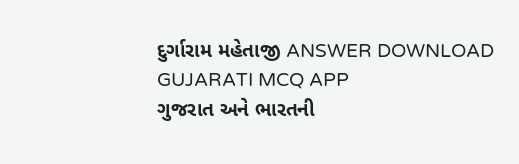દુર્ગારામ મહેતાજી ANSWER DOWNLOAD GUJARATI MCQ APP
ગુજરાત અને ભારતની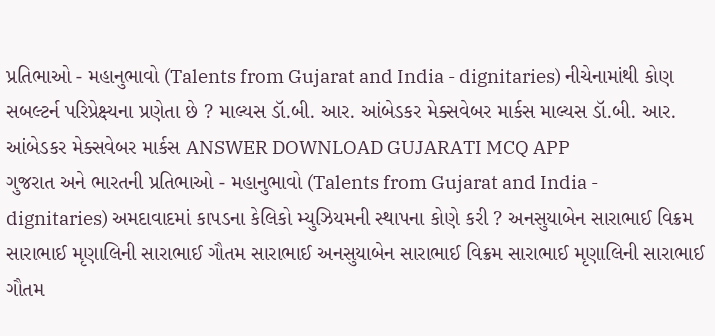પ્રતિભાઓ - મહાનુભાવો (Talents from Gujarat and India - dignitaries) નીચેનામાંથી કોણ સબલ્ટર્ન પરિપ્રેક્ષ્યના પ્રણેતા છે ? માલ્યસ ડૉ.બી. આર. આંબેડકર મેક્સવેબર માર્કસ માલ્યસ ડૉ.બી. આર. આંબેડકર મેક્સવેબર માર્કસ ANSWER DOWNLOAD GUJARATI MCQ APP
ગુજરાત અને ભારતની પ્રતિભાઓ - મહાનુભાવો (Talents from Gujarat and India - dignitaries) અમદાવાદમાં કાપડના કેલિકો મ્યુઝિયમની સ્થાપના કોણે કરી ? અનસુયાબેન સારાભાઈ વિક્રમ સારાભાઈ મૃણાલિની સારાભાઈ ગૌતમ સારાભાઈ અનસુયાબેન સારાભાઈ વિક્રમ સારાભાઈ મૃણાલિની સારાભાઈ ગૌતમ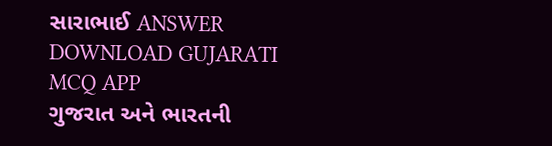સારાભાઈ ANSWER DOWNLOAD GUJARATI MCQ APP
ગુજરાત અને ભારતની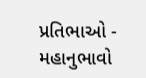પ્રતિભાઓ - મહાનુભાવો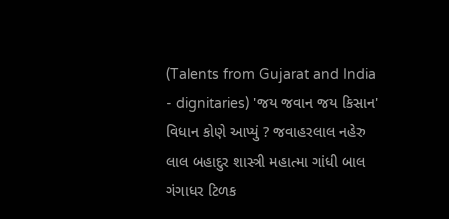(Talents from Gujarat and India - dignitaries) 'જય જવાન જય કિસાન' વિધાન કોણે આપ્યું ? જવાહરલાલ નહેરુ લાલ બહાદુર શાસ્ત્રી મહાત્મા ગાંધી બાલ ગંગાધર ટિળક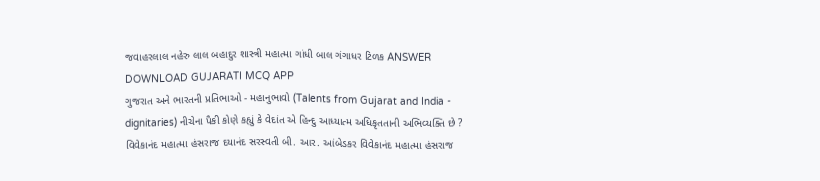જવાહરલાલ નહેરુ લાલ બહાદુર શાસ્ત્રી મહાત્મા ગાંધી બાલ ગંગાધર ટિળક ANSWER DOWNLOAD GUJARATI MCQ APP
ગુજરાત અને ભારતની પ્રતિભાઓ - મહાનુભાવો (Talents from Gujarat and India - dignitaries) નીચેના પૈકી કોણે કહ્યું કે વેદાંત એ હિન્દુ આધ્યાત્મ અધિકૃતતાની અભિવ્યક્તિ છે ? વિવેકાનંદ મહાત્મા હંસરાજ દયાનંદ સરસ્વતી બી. આર. આંબેડકર વિવેકાનંદ મહાત્મા હંસરાજ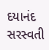દયાનંદ સરસ્વતી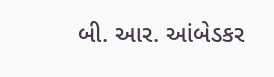બી. આર. આંબેડકર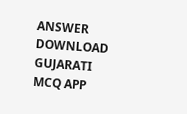ANSWER DOWNLOAD GUJARATI MCQ APP